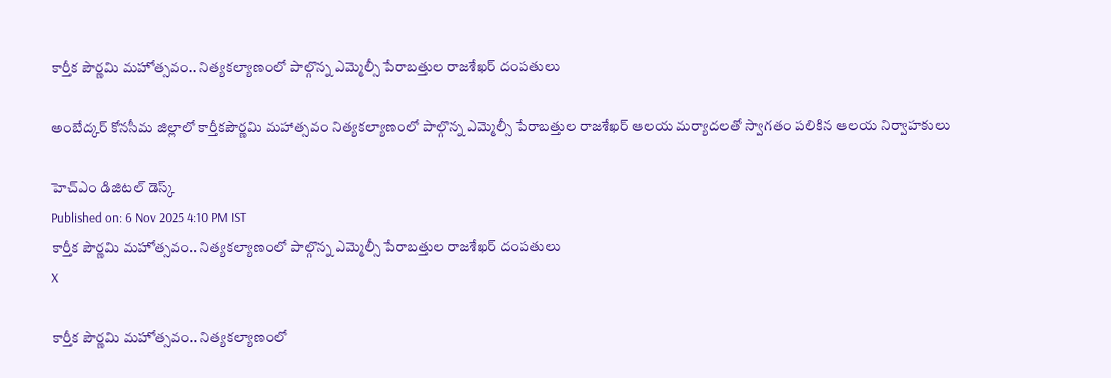కార్తీక పౌర్ణమి మహోత్సవం.. నిత్యకల్యాణంలో పాల్గొన్న ఎమ్మెల్సీ పేరాబత్తుల రాజశేఖర్ దంపతులు

అంబేద్కర్ కోనసీమ జిల్లాలో కార్తీకపౌర్ణమి మహాత్సవం నిత్యకల్యాణంలో పాల్గొన్న ఎమ్మెల్సీ పేరాబత్తుల రాజశేఖర్ ఆలయ మర్యాదలతో స్వాగతం పలికిన ఆలయ నిర్వాహకులు

హెచ్ఎం డిజిటల్ డెస్క్
Published on: 6 Nov 2025 4:10 PM IST
కార్తీక పౌర్ణమి మహోత్సవం.. నిత్యకల్యాణంలో పాల్గొన్న ఎమ్మెల్సీ పేరాబత్తుల రాజశేఖర్ దంపతులు
X

కార్తీక పౌర్ణమి మహోత్సవం.. నిత్యకల్యాణంలో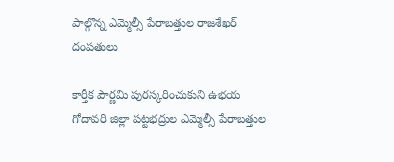పాల్గొన్న ఎమ్మెల్సీ పేరాబత్తుల రాజశేఖర్ దంపతులు

కార్తీక పౌర్ణమి పురస్కరించుకుని ఉభయ గోదావరి జిల్లా పట్టభద్రుల ఎమ్మెల్సీ పేరాబత్తుల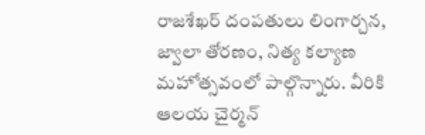రాజశేఖర్ దంపతులు లింగార్చన, జ్వాలా తోరణం, నిత్య కల్యాణ మహోత్సవంలో పాల్గొన్నారు. వీరికి ఆలయ చైర్మన్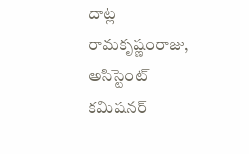దాట్ల రామకృష్ణంరాజు, అసిస్టెంట్ కమిషనర్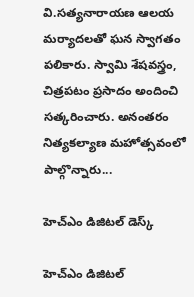వి.సత్యనారాయణ ఆలయ మర్యాదలతో ఘన స్వాగతం పలికారు. స్వామి శేషవస్త్రం, చిత్రపటం ప్రసాదం అందించి సత్కరించారు. అనంతరం నిత్యకల్యాణ మహోత్సవంలో పాల్గొన్నారు...

హెచ్ఎం డిజిటల్ డెస్క్

హెచ్ఎం డిజిటల్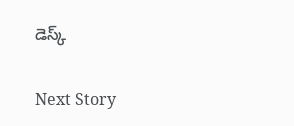డెస్క్

Next Story